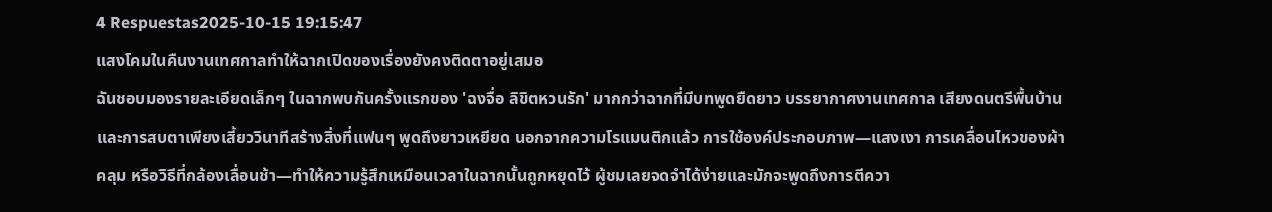4 Respuestas2025-10-15 19:15:47
แสงโคมในคืนงานเทศกาลทำให้ฉากเปิดของเรื่องยังคงติดตาอยู่เสมอ
ฉันชอบมองรายละเอียดเล็กๆ ในฉากพบกันครั้งแรกของ 'ฉงจื่อ ลิขิตหวนรัก' มากกว่าฉากที่มีบทพูดยืดยาว บรรยากาศงานเทศกาล เสียงดนตรีพื้นบ้าน และการสบตาเพียงเสี้ยววินาทีสร้างสิ่งที่แฟนๆ พูดถึงยาวเหยียด นอกจากความโรแมนติกแล้ว การใช้องค์ประกอบภาพ—แสงเงา การเคลื่อนไหวของผ้าคลุม หรือวิธีที่กล้องเลื่อนช้า—ทำให้ความรู้สึกเหมือนเวลาในฉากนั้นถูกหยุดไว้ ผู้ชมเลยจดจำได้ง่ายและมักจะพูดถึงการตีควา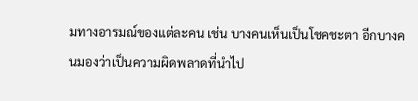มทางอารมณ์ของแต่ละคน เช่น บางคนเห็นเป็นโชคชะตา อีกบางคนมองว่าเป็นความผิดพลาดที่นำไป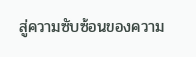สู่ความซับซ้อนของความ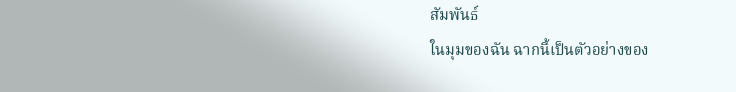สัมพันธ์
ในมุมของฉัน ฉากนี้เป็นตัวอย่างของ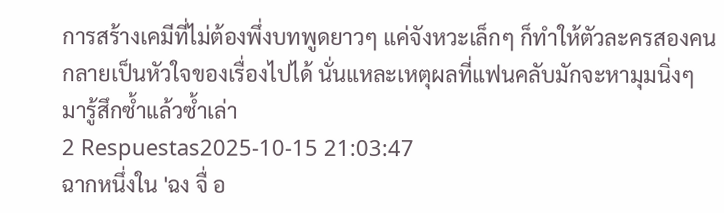การสร้างเคมีที่ไม่ต้องพึ่งบทพูดยาวๆ แค่จังหวะเล็กๆ ก็ทำให้ตัวละครสองคนกลายเป็นหัวใจของเรื่องไปได้ นั่นแหละเหตุผลที่แฟนคลับมักจะหามุมนิ่งๆ มารู้สึกซ้ำแล้วซ้ำเล่า
2 Respuestas2025-10-15 21:03:47
ฉากหนึ่งใน 'ฉง จื่ อ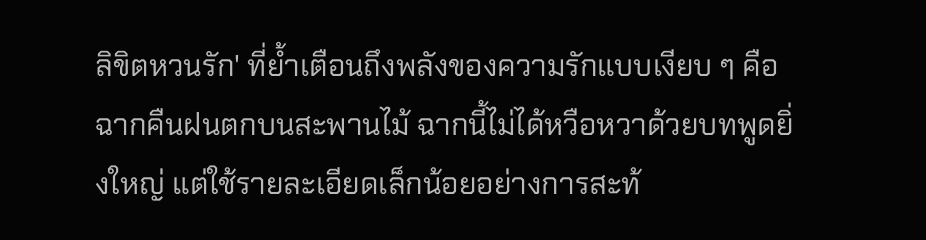ลิขิตหวนรัก' ที่ย้ำเตือนถึงพลังของความรักแบบเงียบ ๆ คือฉากคืนฝนตกบนสะพานไม้ ฉากนี้ไม่ได้หวือหวาด้วยบทพูดยิ่งใหญ่ แต่ใช้รายละเอียดเล็กน้อยอย่างการสะท้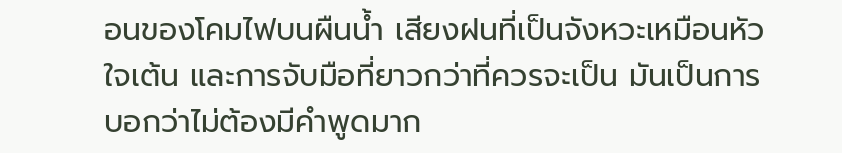อนของโคมไฟบนผืนน้ำ เสียงฝนที่เป็นจังหวะเหมือนหัวใจเต้น และการจับมือที่ยาวกว่าที่ควรจะเป็น มันเป็นการบอกว่าไม่ต้องมีคำพูดมาก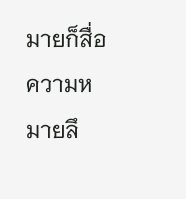มายก็สื่อความหมายลึ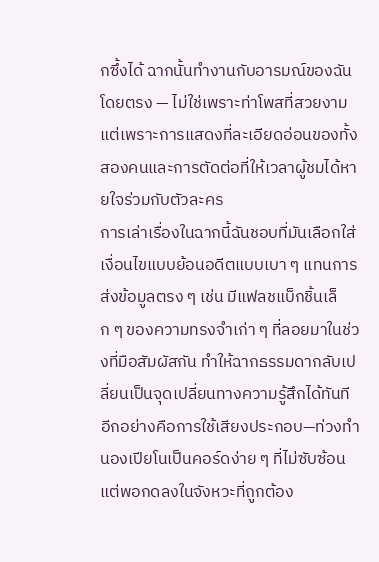กซึ้งได้ ฉากนั้นทำงานกับอารมณ์ของฉันโดยตรง — ไม่ใช่เพราะท่าโพสที่สวยงาม แต่เพราะการแสดงที่ละเอียดอ่อนของทั้งสองคนและการตัดต่อที่ให้เวลาผู้ชมได้หายใจร่วมกับตัวละคร
การเล่าเรื่องในฉากนี้ฉันชอบที่มันเลือกใส่เงื่อนไขแบบย้อนอดีตแบบเบา ๆ แทนการส่งข้อมูลตรง ๆ เช่น มีแฟลชแบ็กชิ้นเล็ก ๆ ของความทรงจำเก่า ๆ ที่ลอยมาในช่วงที่มือสัมผัสกัน ทำให้ฉากธรรมดากลับเปลี่ยนเป็นจุดเปลี่ยนทางความรู้สึกได้ทันที อีกอย่างคือการใช้เสียงประกอบ—ท่วงทำนองเปียโนเป็นคอร์ดง่าย ๆ ที่ไม่ซับซ้อน แต่พอกดลงในจังหวะที่ถูกต้อง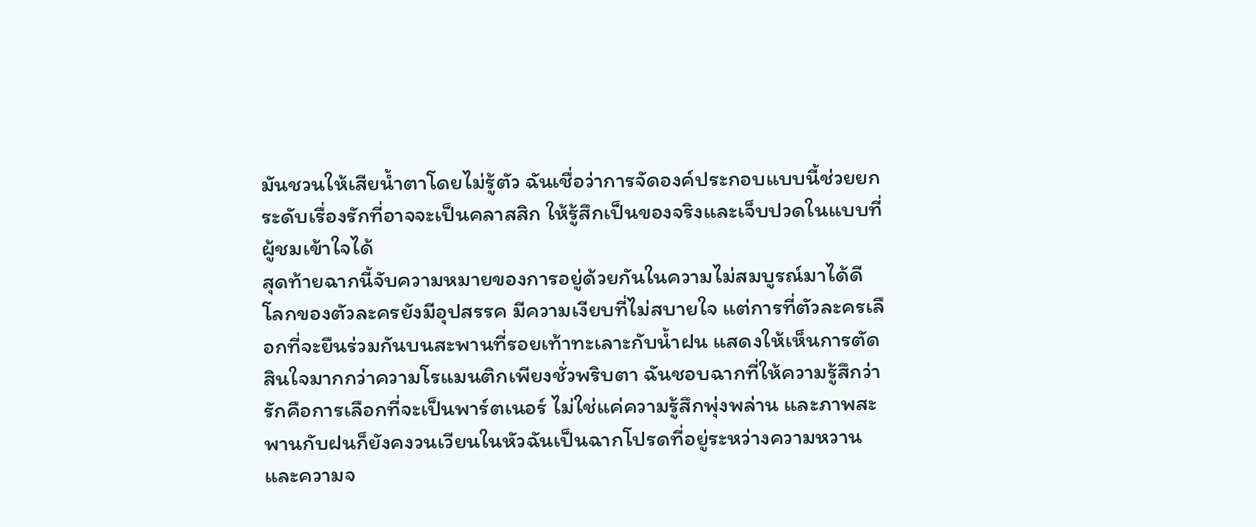มันชวนให้เสียน้ำตาโดยไม่รู้ตัว ฉันเชื่อว่าการจัดองค์ประกอบแบบนี้ช่วยยกระดับเรื่องรักที่อาจจะเป็นคลาสสิก ให้รู้สึกเป็นของจริงและเจ็บปวดในแบบที่ผู้ชมเข้าใจได้
สุดท้ายฉากนี้จับความหมายของการอยู่ด้วยกันในความไม่สมบูรณ์มาได้ดี โลกของตัวละครยังมีอุปสรรค มีความเงียบที่ไม่สบายใจ แต่การที่ตัวละครเลือกที่จะยืนร่วมกันบนสะพานที่รอยเท้าทะเลาะกับน้ำฝน แสดงให้เห็นการตัดสินใจมากกว่าความโรแมนติกเพียงชั่วพริบตา ฉันชอบฉากที่ให้ความรู้สึกว่ารักคือการเลือกที่จะเป็นพาร์ตเนอร์ ไม่ใช่แค่ความรู้สึกพุ่งพล่าน และภาพสะพานกับฝนก็ยังคงวนเวียนในหัวฉันเป็นฉากโปรดที่อยู่ระหว่างความหวานและความจ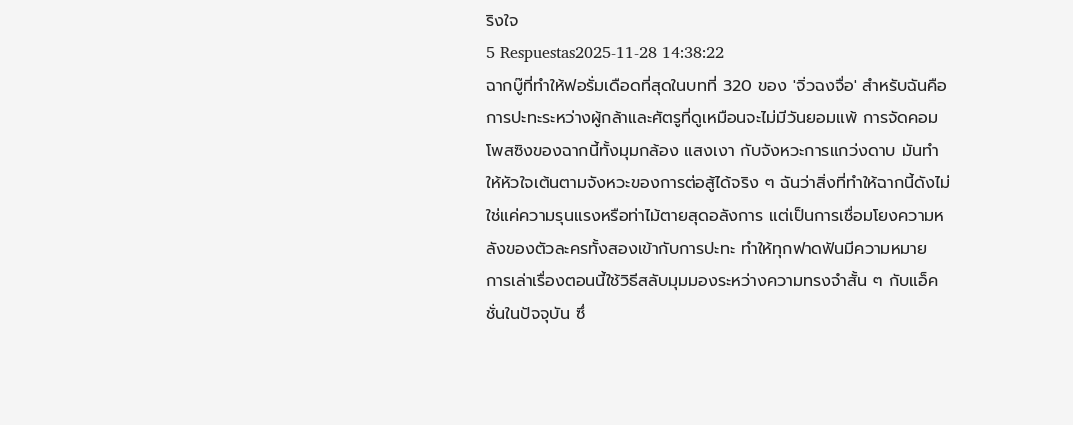ริงใจ
5 Respuestas2025-11-28 14:38:22
ฉากบู๊ที่ทำให้ฟอรั่มเดือดที่สุดในบทที่ 320 ของ 'จิ่วฉงจื่อ' สำหรับฉันคือการปะทะระหว่างผู้กล้าและศัตรูที่ดูเหมือนจะไม่มีวันยอมแพ้ การจัดคอมโพสซิงของฉากนี้ทั้งมุมกล้อง แสงเงา กับจังหวะการแกว่งดาบ มันทำให้หัวใจเต้นตามจังหวะของการต่อสู้ได้จริง ๆ ฉันว่าสิ่งที่ทำให้ฉากนี้ดังไม่ใช่แค่ความรุนแรงหรือท่าไม้ตายสุดอลังการ แต่เป็นการเชื่อมโยงความหลังของตัวละครทั้งสองเข้ากับการปะทะ ทำให้ทุกฟาดฟันมีความหมาย
การเล่าเรื่องตอนนี้ใช้วิธีสลับมุมมองระหว่างความทรงจำสั้น ๆ กับแอ็คชั่นในปัจจุบัน ซึ่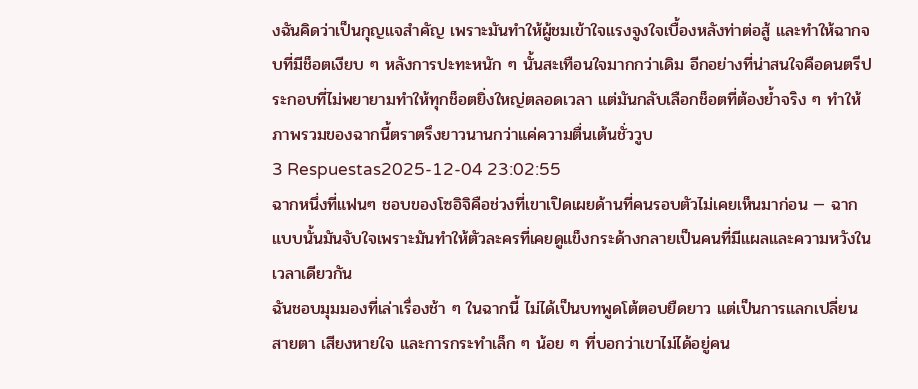งฉันคิดว่าเป็นกุญแจสำคัญ เพราะมันทำให้ผู้ชมเข้าใจแรงจูงใจเบื้องหลังท่าต่อสู้ และทำให้ฉากจบที่มีช็อตเงียบ ๆ หลังการปะทะหนัก ๆ นั้นสะเทือนใจมากกว่าเดิม อีกอย่างที่น่าสนใจคือดนตรีประกอบที่ไม่พยายามทำให้ทุกช็อตยิ่งใหญ่ตลอดเวลา แต่มันกลับเลือกช็อตที่ต้องย้ำจริง ๆ ทำให้ภาพรวมของฉากนี้ตราตรึงยาวนานกว่าแค่ความตื่นเต้นชั่ววูบ
3 Respuestas2025-12-04 23:02:55
ฉากหนึ่งที่แฟนๆ ชอบของโซอิจิคือช่วงที่เขาเปิดเผยด้านที่คนรอบตัวไม่เคยเห็นมาก่อน — ฉากแบบนั้นมันจับใจเพราะมันทำให้ตัวละครที่เคยดูแข็งกระด้างกลายเป็นคนที่มีแผลและความหวังในเวลาเดียวกัน
ฉันชอบมุมมองที่เล่าเรื่องช้า ๆ ในฉากนี้ ไม่ได้เป็นบทพูดโต้ตอบยืดยาว แต่เป็นการแลกเปลี่ยนสายตา เสียงหายใจ และการกระทำเล็ก ๆ น้อย ๆ ที่บอกว่าเขาไม่ได้อยู่คน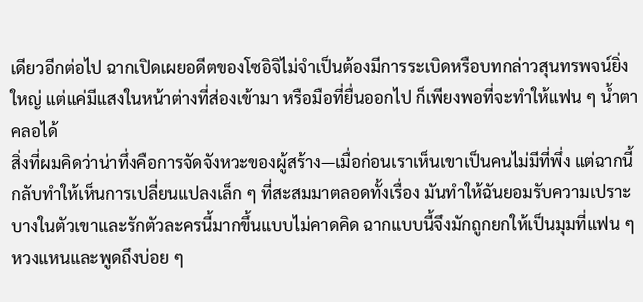เดียวอีกต่อไป ฉากเปิดเผยอดีตของโซอิจิไม่จำเป็นต้องมีการระเบิดหรือบทกล่าวสุนทรพจน์ยิ่งใหญ่ แต่แค่มีแสงในหน้าต่างที่ส่องเข้ามา หรือมือที่ยื่นออกไป ก็เพียงพอที่จะทำให้แฟน ๆ น้ำตาคลอได้
สิ่งที่ผมคิดว่าน่าทึ่งคือการจัดจังหวะของผู้สร้าง—เมื่อก่อนเราเห็นเขาเป็นคนไม่มีที่พึ่ง แต่ฉากนี้กลับทำให้เห็นการเปลี่ยนแปลงเล็ก ๆ ที่สะสมมาตลอดทั้งเรื่อง มันทำให้ฉันยอมรับความเปราะบางในตัวเขาและรักตัวละครนี้มากขึ้นแบบไม่คาดคิด ฉากแบบนี้จึงมักถูกยกให้เป็นมุมที่แฟน ๆ หวงแหนและพูดถึงบ่อย ๆ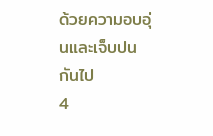ด้วยความอบอุ่นและเจ็บปนกันไป
4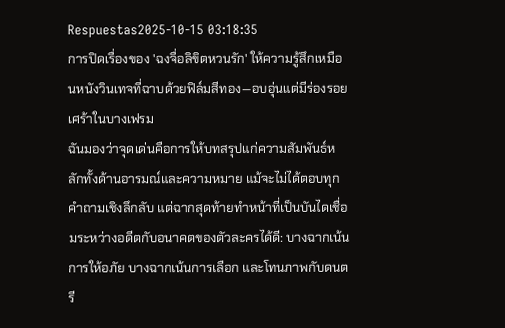Respuestas2025-10-15 03:18:35
การปิดเรื่องของ 'ฉงจื่อลิขิตหวนรัก' ให้ความรู้สึกเหมือนหนังวินเทจที่ฉาบด้วยฟิล์มสีทอง—อบอุ่นแต่มีร่องรอยเศร้าในบางเฟรม
ฉันมองว่าจุดเด่นคือการให้บทสรุปแก่ความสัมพันธ์หลักทั้งด้านอารมณ์และความหมาย แม้จะไม่ได้ตอบทุกคำถามเชิงลึกลับ แต่ฉากสุดท้ายทำหน้าที่เป็นบันไดเชื่อมระหว่างอดีตกับอนาคตของตัวละครได้ดี: บางฉากเน้นการให้อภัย บางฉากเน้นการเลือก และโทนภาพกับดนตรี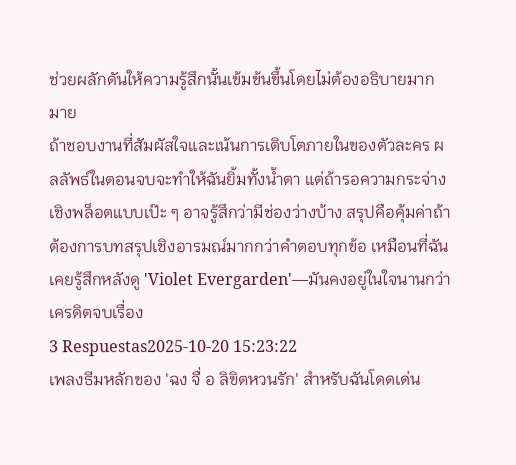ช่วยผลักดันให้ความรู้สึกนั้นเข้มข้นขึ้นโดยไม่ต้องอธิบายมากมาย
ถ้าชอบงานที่สัมผัสใจและเน้นการเติบโตภายในของตัวละคร ผลลัพธ์ในตอนจบจะทำให้ฉันยิ้มทั้งน้ำตา แต่ถ้ารอความกระจ่างเชิงพล็อตแบบเป๊ะ ๆ อาจรู้สึกว่ามีช่องว่างบ้าง สรุปคือคุ้มค่าถ้าต้องการบทสรุปเชิงอารมณ์มากกว่าคำตอบทุกข้อ เหมือนที่ฉันเคยรู้สึกหลังดู 'Violet Evergarden'—มันคงอยู่ในใจนานกว่าเครดิตจบเรื่อง
3 Respuestas2025-10-20 15:23:22
เพลงธีมหลักของ 'ฉง จื่ อ ลิขิตหวนรัก' สำหรับฉันโดดเด่น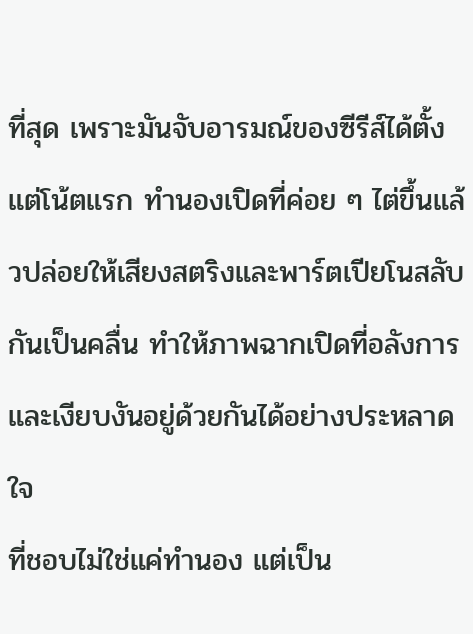ที่สุด เพราะมันจับอารมณ์ของซีรีส์ได้ตั้งแต่โน้ตแรก ทำนองเปิดที่ค่อย ๆ ไต่ขึ้นแล้วปล่อยให้เสียงสตริงและพาร์ตเปียโนสลับกันเป็นคลื่น ทำให้ภาพฉากเปิดที่อลังการและเงียบงันอยู่ด้วยกันได้อย่างประหลาดใจ
ที่ชอบไม่ใช่แค่ทำนอง แต่เป็น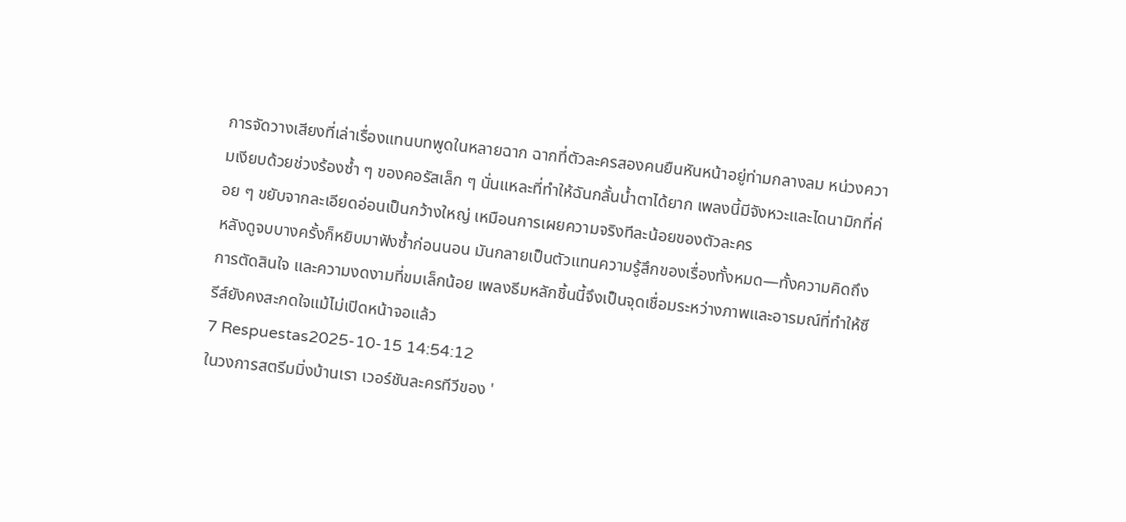การจัดวางเสียงที่เล่าเรื่องแทนบทพูดในหลายฉาก ฉากที่ตัวละครสองคนยืนหันหน้าอยู่ท่ามกลางลม หน่วงความเงียบด้วยช่วงร้องซ้ำ ๆ ของคอรัสเล็ก ๆ นั่นแหละที่ทำให้ฉันกลั้นน้ำตาได้ยาก เพลงนี้มีจังหวะและไดนามิกที่ค่อย ๆ ขยับจากละเอียดอ่อนเป็นกว้างใหญ่ เหมือนการเผยความจริงทีละน้อยของตัวละคร
หลังดูจบบางครั้งก็หยิบมาฟังซ้ำก่อนนอน มันกลายเป็นตัวแทนความรู้สึกของเรื่องทั้งหมด—ทั้งความคิดถึง การตัดสินใจ และความงดงามที่ขมเล็กน้อย เพลงธีมหลักชิ้นนี้จึงเป็นจุดเชื่อมระหว่างภาพและอารมณ์ที่ทำให้ซีรีส์ยังคงสะกดใจแม้ไม่เปิดหน้าจอแล้ว
7 Respuestas2025-10-15 14:54:12
ในวงการสตรีมมิ่งบ้านเรา เวอร์ชันละครทีวีของ '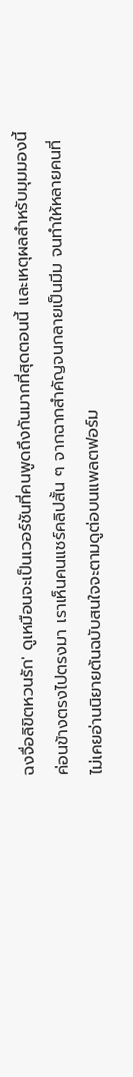ฉงจื่อลิขิตหวนรัก' ดูเหมือนจะเป็นเวอร์ชันที่คนพูดถึงกันมากที่สุดตอนนี้ และเหตุผลสำหรับมุมมองนี้ค่อนข้างตรงไปตรงมา เราเห็นคนแชร์คลิปสั้น ๆ จากฉากสำคัญจนกลายเป็นมีม จนทำให้หลายคนที่ไม่เคยอ่านนิยายต้นฉบับสนใจจะตามดูต่อบนแพลตฟอร์ม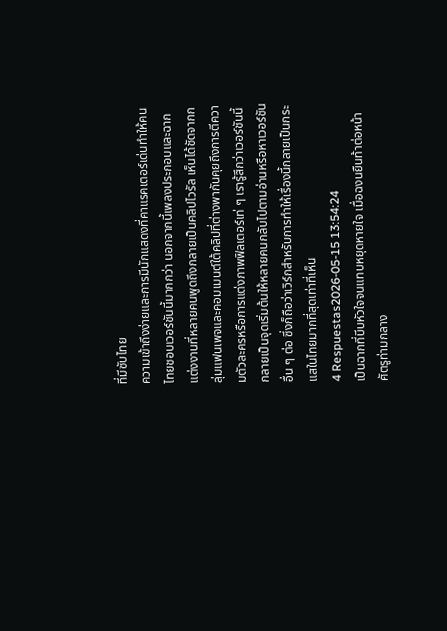ที่มีซับไทย
ความเข้าถึงง่ายและการมีนักแสดงที่คาแรคเตอร์เด่นทำให้คนไทยชอบเวอร์ชันนี้มากกว่า นอกจากนี้เพลงประกอบและฉากแต่งงานที่หลายคนพูดถึงกลายเป็นคลิปไวรัล เห็นได้ชัดจากกลุ่มแฟนเพจและคอมเมนต์ใต้คลิปที่ต่างพากันคุยถึงการตีความตัวละครหรือการแต่งภาพฟิลเตอร์เท่ ๆ เรารู้สึกว่าเวอร์ชันนี้กลายเป็นจุดเริ่มต้นให้หลายคนกลับไปตามอ่านหรือหาเวอร์ชันอื่น ๆ ต่อ ซึ่งก็ถือว่าเวิร์กสำหรับการทำให้เรื่องนี้กลายเป็นกระแสในไทยมากที่สุดเท่าที่เห็น
4 Respuestas2026-05-15 13:54:24
เป็นฉากที่บีบหัวใจจนแทบหยุดหายใจ เมื่อฉงนยืนท้าต่อหน้าศัตรูท่ามกลาง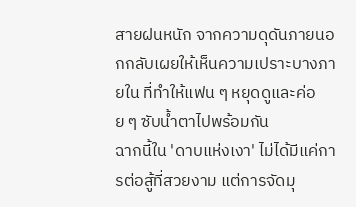สายฝนหนัก จากความดุดันภายนอกกลับเผยให้เห็นความเปราะบางภายใน ที่ทำให้แฟน ๆ หยุดดูและค่อย ๆ ซับน้ำตาไปพร้อมกัน
ฉากนี้ใน 'ดาบแห่งเงา' ไม่ได้มีแค่การต่อสู้ที่สวยงาม แต่การจัดมุ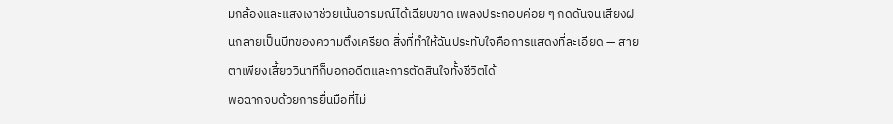มกล้องและแสงเงาช่วยเน้นอารมณ์ได้เฉียบขาด เพลงประกอบค่อย ๆ กดดันจนเสียงฝนกลายเป็นบีทของความตึงเครียด สิ่งที่ทำให้ฉันประทับใจคือการแสดงที่ละเอียด — สายตาเพียงเสี้ยววินาทีก็บอกอดีตและการตัดสินใจทั้งชีวิตได้
พอฉากจบด้วยการยื่นมือที่ไม่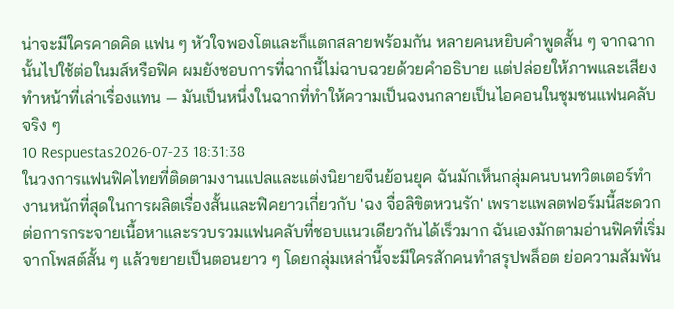น่าจะมีใครคาดคิด แฟน ๆ หัวใจพองโตและก็แตกสลายพร้อมกัน หลายคนหยิบคำพูดสั้น ๆ จากฉากนั้นไปใช้ต่อในมส์หรือฟิค ผมยังชอบการที่ฉากนี้ไม่ฉาบฉวยด้วยคำอธิบาย แต่ปล่อยให้ภาพและเสียงทำหน้าที่เล่าเรื่องแทน — มันเป็นหนึ่งในฉากที่ทำให้ความเป็นฉงนกลายเป็นไอคอนในชุมชนแฟนคลับจริง ๆ
10 Respuestas2026-07-23 18:31:38
ในวงการแฟนฟิคไทยที่ติดตามงานแปลและแต่งนิยายจีนย้อนยุค ฉันมักเห็นกลุ่มคนบนทวิตเตอร์ทำงานหนักที่สุดในการผลิตเรื่องสั้นและฟิคยาวเกี่ยวกับ 'ฉง จื่อลิขิตหวนรัก' เพราะแพลตฟอร์มนี้สะดวกต่อการกระจายเนื้อหาและรวบรวมแฟนคลับที่ชอบแนวเดียวกันได้เร็วมาก ฉันเองมักตามอ่านฟิคที่เริ่มจากโพสต์สั้น ๆ แล้วขยายเป็นตอนยาว ๆ โดยกลุ่มเหล่านี้จะมีใครสักคนทำสรุปพล็อต ย่อความสัมพัน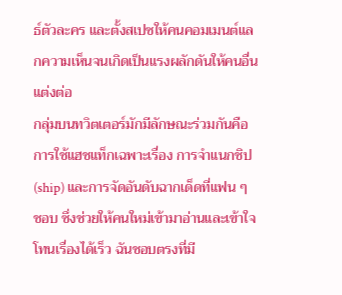ธ์ตัวละคร และตั้งสเปซให้คนคอมเมนต์แลกความเห็นจนเกิดเป็นแรงผลักดันให้คนอื่นแต่งต่อ
กลุ่มบนทวิตเตอร์มักมีลักษณะร่วมกันคือการใช้แฮชแท็กเฉพาะเรื่อง การจำแนกชิป (ship) และการจัดอันดับฉากเด็ดที่แฟน ๆ ชอบ ซึ่งช่วยให้คนใหม่เข้ามาอ่านและเข้าใจโทนเรื่องได้เร็ว ฉันชอบตรงที่มี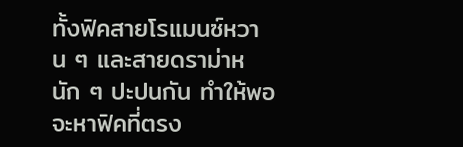ทั้งฟิคสายโรแมนซ์หวาน ๆ และสายดราม่าหนัก ๆ ปะปนกัน ทำให้พอจะหาฟิคที่ตรง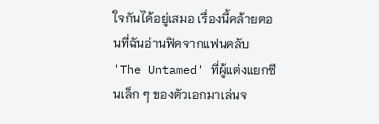ใจกันได้อยู่เสมอ เรื่องนี้คล้ายตอนที่ฉันอ่านฟิคจากแฟนคลับ 'The Untamed' ที่ผู้แต่งแยกซีนเล็ก ๆ ของตัวเอกมาเล่นจ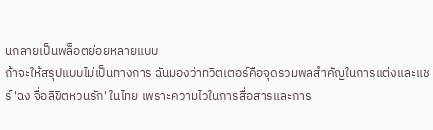นกลายเป็นพล็อตย่อยหลายแบบ
ถ้าจะให้สรุปแบบไม่เป็นทางการ ฉันมองว่าทวิตเตอร์คือจุดรวมพลสำคัญในการแต่งและแชร์ 'ฉง จื่อลิขิตหวนรัก' ในไทย เพราะความไวในการสื่อสารและการ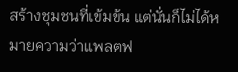สร้างชุมชนที่เข้มข้น แต่นั่นก็ไม่ได้หมายความว่าแพลตฟ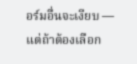อร์มอื่นจะเงียบ — แต่ถ้าต้องเลือก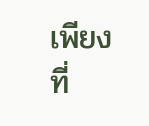เพียงที่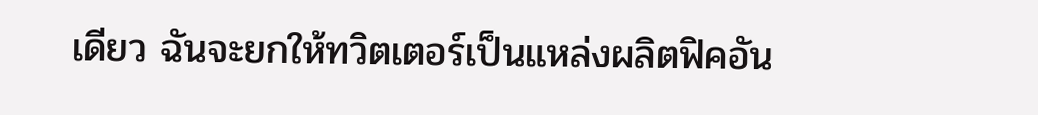เดียว ฉันจะยกให้ทวิตเตอร์เป็นแหล่งผลิตฟิคอัน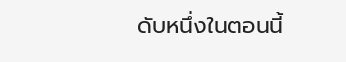ดับหนึ่งในตอนนี้